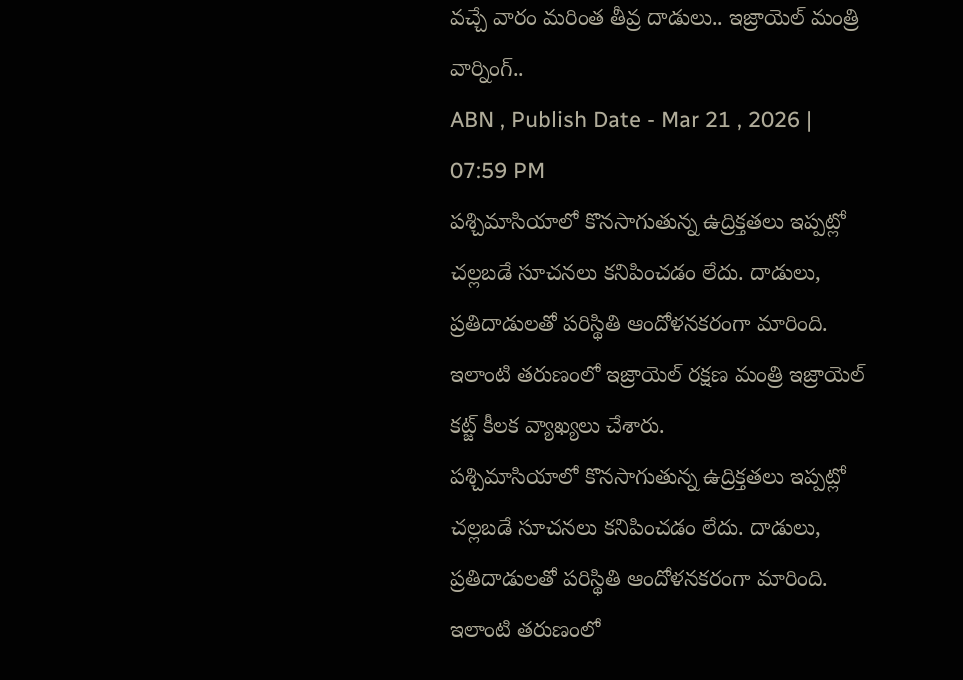వచ్చే వారం మరింత తీవ్ర దాడులు.. ఇజ్రాయెల్ మంత్రి వార్నింగ్..
ABN , Publish Date - Mar 21 , 2026 | 07:59 PM
పశ్చిమాసియాలో కొనసాగుతున్న ఉద్రిక్తతలు ఇప్పట్లో చల్లబడే సూచనలు కనిపించడం లేదు. దాడులు, ప్రతిదాడులతో పరిస్థితి ఆందోళనకరంగా మారింది. ఇలాంటి తరుణంలో ఇజ్రాయెల్ రక్షణ మంత్రి ఇజ్రాయెల్ కట్జ్ కీలక వ్యాఖ్యలు చేశారు.
పశ్చిమాసియాలో కొనసాగుతున్న ఉద్రిక్తతలు ఇప్పట్లో చల్లబడే సూచనలు కనిపించడం లేదు. దాడులు, ప్రతిదాడులతో పరిస్థితి ఆందోళనకరంగా మారింది. ఇలాంటి తరుణంలో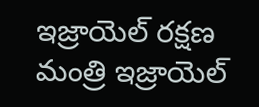ఇజ్రాయెల్ రక్షణ మంత్రి ఇజ్రాయెల్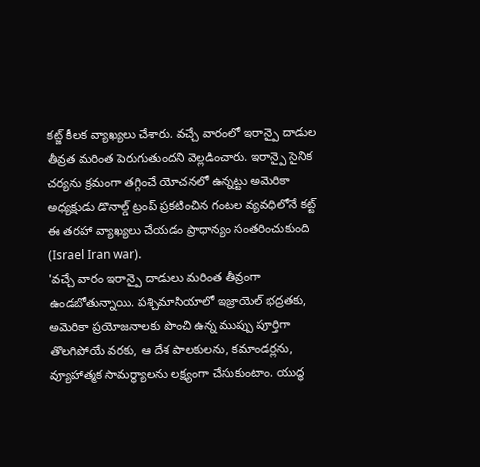కట్జ్ కీలక వ్యాఖ్యలు చేశారు. వచ్చే వారంలో ఇరాన్పై దాడుల తీవ్రత మరింత పెరుగుతుందని వెల్లడించారు. ఇరాన్పై సైనిక చర్యను క్రమంగా తగ్గించే యోచనలో ఉన్నట్టు అమెరికా అధ్యక్షుడు డొనాల్డ్ ట్రంప్ ప్రకటించిన గంటల వ్యవధిలోనే కట్ట్ ఈ తరహా వ్యాఖ్యలు చేయడం ప్రాధాన్యం సంతరించుకుంది (Israel Iran war).
'వచ్చే వారం ఇరాన్పై దాడులు మరింత తీవ్రంగా ఉండబోతున్నాయి. పశ్చిమాసియాలో ఇజ్రాయెల్ భద్రతకు, అమెరికా ప్రయోజనాలకు పొంచి ఉన్న ముప్పు పూర్తిగా తొలగిపోయే వరకు, ఆ దేశ పాలకులను, కమాండర్లను, వ్యూహాత్మక సామర్థ్యాలను లక్ష్యంగా చేసుకుంటాం. యుద్ధ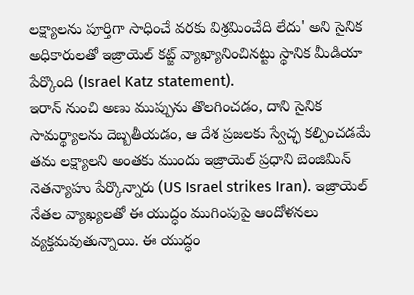లక్ష్యాలను పూర్తిగా సాధించే వరకు విశ్రమించేది లేదు' అని సైనిక అధికారులతో ఇజ్రాయెల్ కట్జ్ వ్యాఖ్యానించినట్టు స్థానిక మీడియా పేర్కొంది (Israel Katz statement).
ఇరాన్ నుంచి అణు ముప్పును తొలగించడం, దాని సైనిక సామర్థ్యాలను దెబ్బతీయడం, ఆ దేశ ప్రజలకు స్వేచ్ఛ కల్పించడమే తమ లక్ష్యాలని అంతకు ముందు ఇజ్రాయెల్ ప్రధాని బెంజిమిన్ నెతన్యాహు పేర్కొన్నారు (US Israel strikes Iran). ఇజ్రాయెల్ నేతల వ్యాఖ్యలతో ఈ యుద్ధం ముగింపుపై ఆందోళనలు వ్యక్తమవుతున్నాయి. ఈ యుద్ధం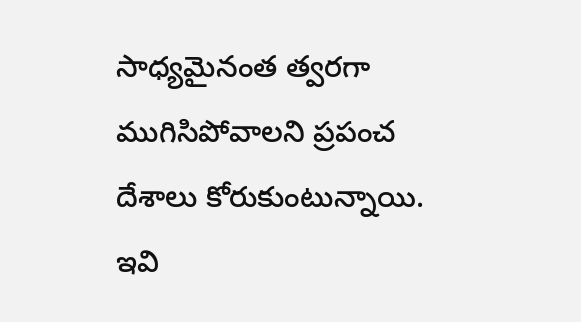సాధ్యమైనంత త్వరగా ముగిసిపోవాలని ప్రపంచ దేశాలు కోరుకుంటున్నాయి.
ఇవి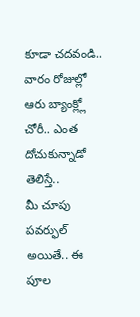కూడా చదవండి..
వారం రోజుల్లో ఆరు బ్యాంక్ల్లో చోరీ.. ఎంత దోచుకున్నాడో తెలిస్తే..
మీ చూపు పవర్ఫుల్ అయితే.. ఈ పూల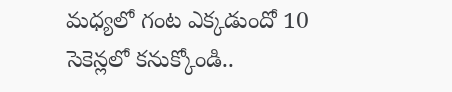మధ్యలో గంట ఎక్కడుందో 10 సెకెన్లలో కనుక్కోండి..